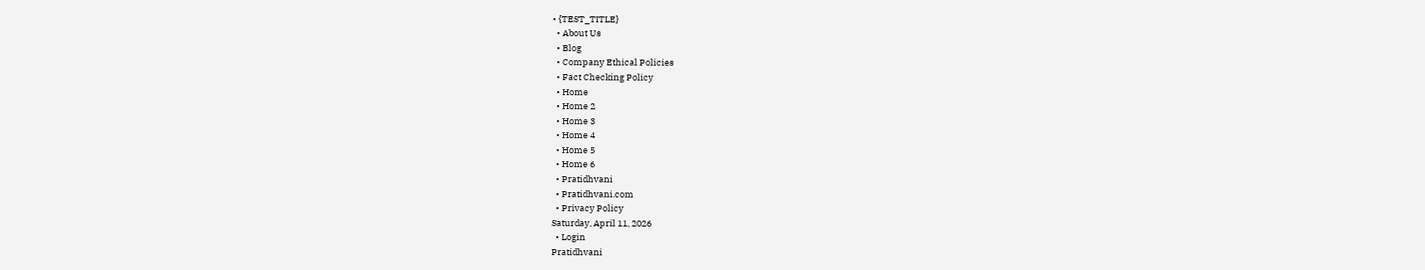• {TEST_TITLE}
  • About Us
  • Blog
  • Company Ethical Policies
  • Fact Checking Policy
  • Home
  • Home 2
  • Home 3
  • Home 4
  • Home 5
  • Home 6
  • Pratidhvani
  • Pratidhvani.com
  • Privacy Policy
Saturday, April 11, 2026
  • Login
Pratidhvani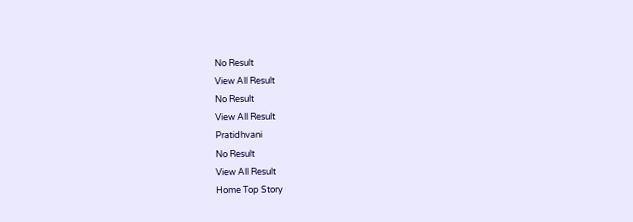No Result
View All Result
No Result
View All Result
Pratidhvani
No Result
View All Result
Home Top Story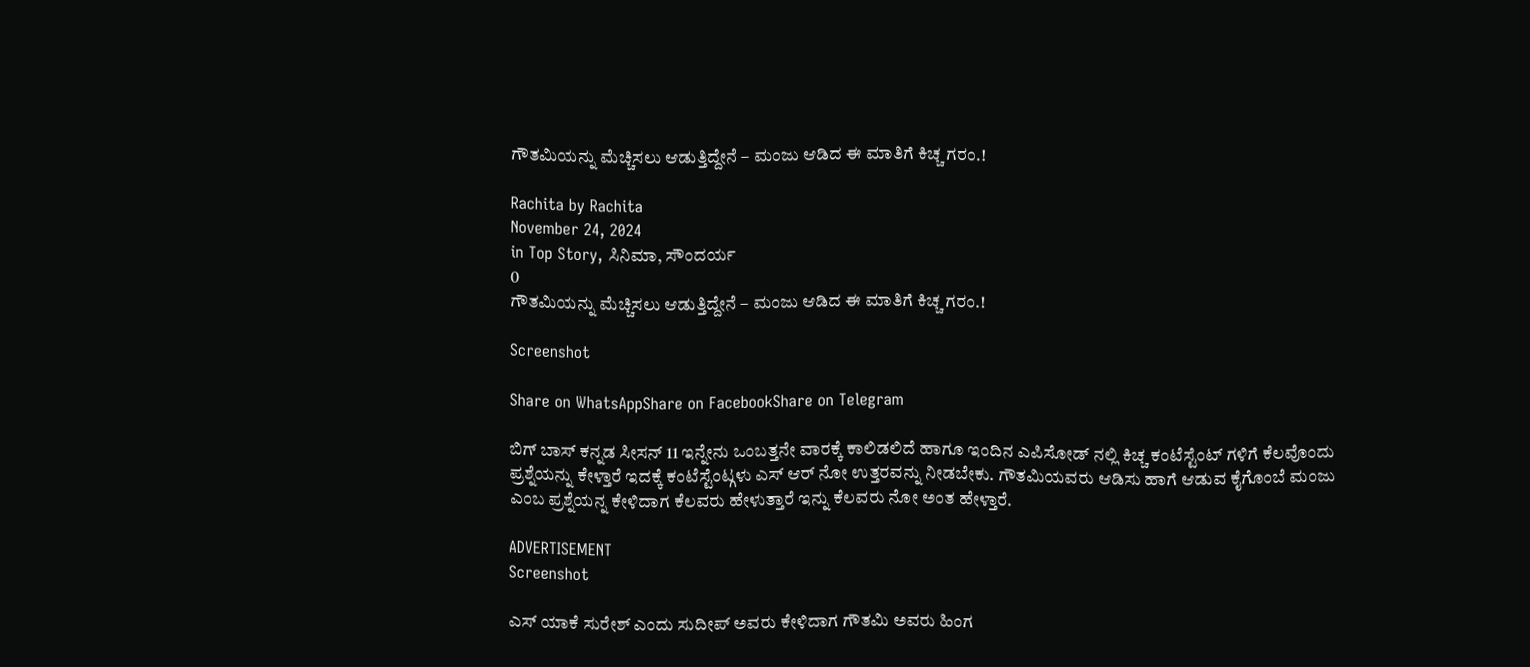ಗೌತಮಿಯನ್ನು ಮೆಚ್ಚಿಸಲು ಆಡುತ್ತಿದ್ದೇನೆ – ಮಂಜು ಆಡಿದ ಈ ಮಾತಿಗೆ ಕಿಚ್ಚ ಗರಂ.!

Rachita by Rachita
November 24, 2024
in Top Story, ಸಿನಿಮಾ, ಸೌಂದರ್ಯ
0
ಗೌತಮಿಯನ್ನು ಮೆಚ್ಚಿಸಲು ಆಡುತ್ತಿದ್ದೇನೆ – ಮಂಜು ಆಡಿದ ಈ ಮಾತಿಗೆ ಕಿಚ್ಚ ಗರಂ.!

Screenshot

Share on WhatsAppShare on FacebookShare on Telegram

ಬಿಗ್ ಬಾಸ್ ಕನ್ನಡ ಸೀಸನ್ 11 ಇನ್ನೇನು ಒಂಬತ್ತನೇ ವಾರಕ್ಕೆ ಕಾಲಿಡಲಿದೆ ಹಾಗೂ ಇಂದಿನ ಎಪಿಸೋಡ್ ನಲ್ಲಿ ಕಿಚ್ಚ ಕಂಟೆಸ್ಟೆಂಟ್ ಗಳಿಗೆ ಕೆಲವೊಂದು ಪ್ರಶ್ನೆಯನ್ನು ಕೇಳ್ತಾರೆ ಇದಕ್ಕೆ ಕಂಟೆಸ್ಟೆಂಟ್ಗಳು ಎಸ್ ಆರ್ ನೋ ಉತ್ತರವನ್ನು ನೀಡಬೇಕು. ಗೌತಮಿಯವರು ಆಡಿಸು ಹಾಗೆ ಆಡುವ ಕೈಗೊಂಬೆ ಮಂಜು ಎಂಬ ಪ್ರಶ್ನೆಯನ್ನ ಕೇಳಿದಾಗ ಕೆಲವರು ಹೇಳುತ್ತಾರೆ ಇನ್ನು ಕೆಲವರು ನೋ ಅಂತ ಹೇಳ್ತಾರೆ.

ADVERTISEMENT
Screenshot

ಎಸ್ ಯಾಕೆ ಸುರೇಶ್ ಎಂದು ಸುದೀಪ್ ಅವರು ಕೇಳಿದಾಗ ಗೌತಮಿ ಅವರು ಹಿಂಗ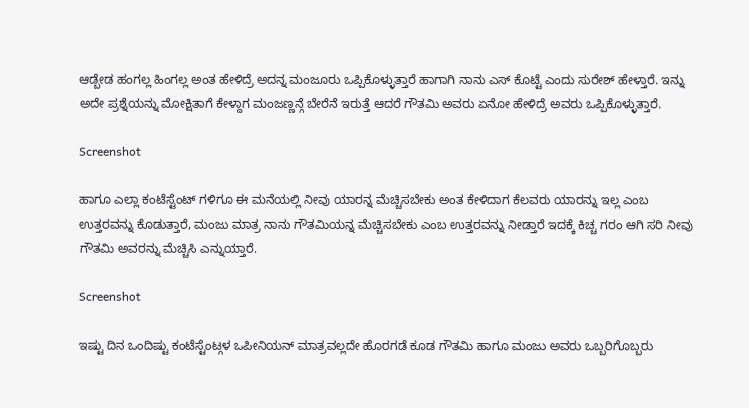ಆಡ್ಬೇಡ ಹಂಗಲ್ಲ ಹಿಂಗಲ್ಲ ಅಂತ ಹೇಳಿದ್ರೆ ಅದನ್ನ ಮಂಜೂರು ಒಪ್ಪಿಕೊಳ್ಳುತ್ತಾರೆ ಹಾಗಾಗಿ ನಾನು ಎಸ್ ಕೊಟ್ಟೆ ಎಂದು ಸುರೇಶ್ ಹೇಳ್ತಾರೆ. ಇನ್ನು ಅದೇ ಪ್ರಶ್ನೆಯನ್ನು ಮೋಕ್ಷಿತಾಗೆ ಕೇಳ್ದಾಗ ಮಂಜಣ್ಣನ್ಗೆ ಬೇರೆನೆ ಇರುತ್ತೆ ಆದರೆ ಗೌತಮಿ ಅವರು ಏನೋ ಹೇಳಿದ್ರೆ ಅವರು ಒಪ್ಪಿಕೊಳ್ಳುತ್ತಾರೆ.

Screenshot

ಹಾಗೂ ಎಲ್ಲಾ ಕಂಟೆಸ್ಟೆಂಟ್ ಗಳಿಗೂ ಈ ಮನೆಯಲ್ಲಿ ನೀವು ಯಾರನ್ನ ಮೆಚ್ಚಿಸಬೇಕು ಅಂತ ಕೇಳಿದಾಗ ಕೆಲವರು ಯಾರನ್ನು ಇಲ್ಲ ಎಂಬ ಉತ್ತರವನ್ನು ಕೊಡುತ್ತಾರೆ, ಮಂಜು ಮಾತ್ರ ನಾನು ಗೌತಮಿಯನ್ನ ಮೆಚ್ಚಿಸಬೇಕು ಎಂಬ ಉತ್ತರವನ್ನು ನೀಡ್ತಾರೆ ಇದಕ್ಕೆ ಕಿಚ್ಚ ಗರಂ ಆಗಿ ಸರಿ ನೀವು ಗೌತಮಿ ಅವರನ್ನು ಮೆಚ್ಚಿಸಿ ಎನ್ನುಯ್ತಾರೆ.

Screenshot

ಇಷ್ಟು ದಿನ ಒಂದಿಷ್ಟು ಕಂಟೆಸ್ಟೆಂಟ್ಗಳ ಒಪೀನಿಯನ್ ಮಾತ್ರವಲ್ಲದೇ ಹೊರಗಡೆ ಕೂಡ ಗೌತಮಿ ಹಾಗೂ ಮಂಜು ಅವರು ಒಬ್ಬರಿಗೊಬ್ಬರು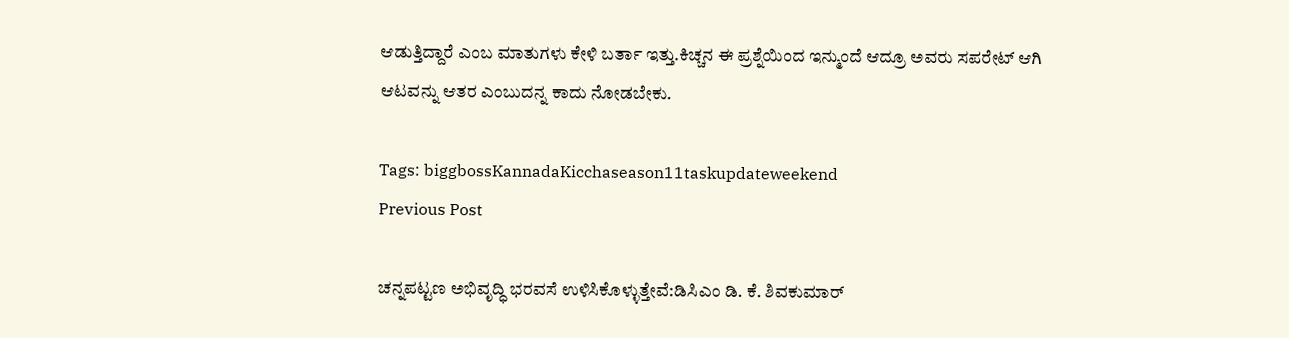ಆಡುತ್ತಿದ್ದಾರೆ ಎಂಬ ಮಾತುಗಳು ಕೇಳಿ ಬರ್ತಾ ಇತ್ತು.ಕಿಚ್ಚನ ಈ ಪ್ರಶ್ನೆಯಿಂದ ಇನ್ಮುಂದೆ ಆದ್ರೂ ಅವರು ಸಪರೇಟ್ ಆಗಿ ಆಟವನ್ನು ಆತರ ಎಂಬುದನ್ನ ಕಾದು ನೋಡಬೇಕು.

Tags: biggbossKannadaKicchaseason11taskupdateweekend
Previous Post

ಚನ್ನಪಟ್ಟಣ ಅಭಿವೃದ್ಧಿ ಭರವಸೆ ಉಳಿಸಿಕೊಳ್ಳುತ್ತೇವೆ:ಡಿಸಿಎಂ ಡಿ. ಕೆ. ಶಿವಕುಮಾರ್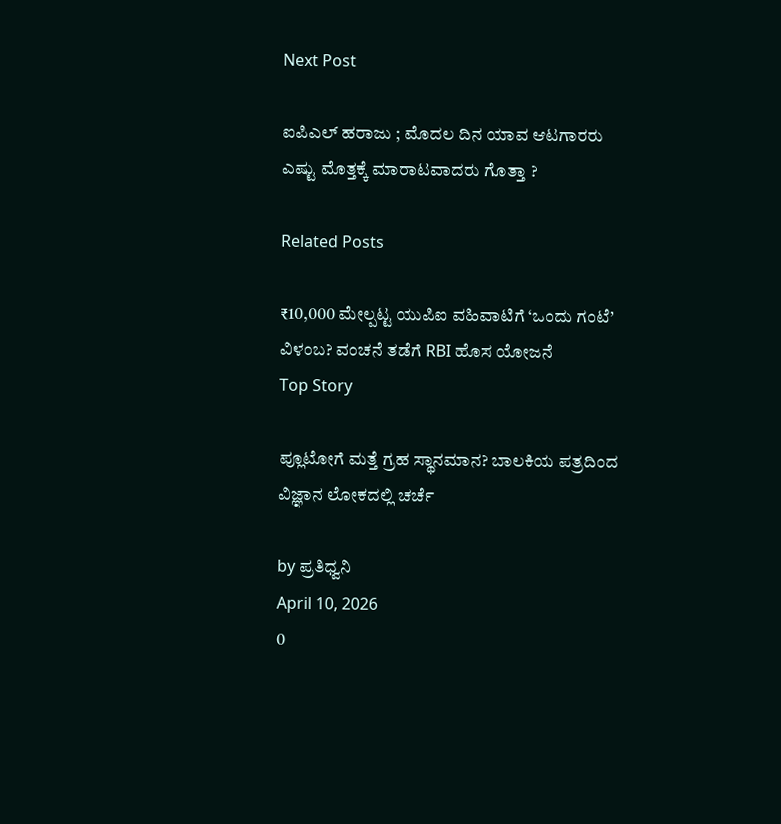Next Post

ಐಪಿಎಲ್‌ ಹರಾಜು ; ಮೊದಲ ದಿನ ಯಾವ ಆಟಗಾರರು ಎಷ್ಟು ಮೊತ್ತಕ್ಕೆ ಮಾರಾಟವಾದರು ಗೊತ್ತಾ ?

Related Posts

₹10,000 ಮೇಲ್ಪಟ್ಟ ಯುಪಿಐ ವಹಿವಾಟಿಗೆ ‘ಒಂದು ಗಂಟೆ’ ವಿಳಂಬ? ವಂಚನೆ ತಡೆಗೆ RBI ಹೊಸ ಯೋಜನೆ
Top Story

ಪ್ಲೂಟೋಗೆ ಮತ್ತೆ ಗ್ರಹ ಸ್ಥಾನಮಾನ? ಬಾಲಕಿಯ ಪತ್ರದಿಂದ ವಿಜ್ಞಾನ ಲೋಕದಲ್ಲಿ ಚರ್ಚೆ

by ಪ್ರತಿಧ್ವನಿ
April 10, 2026
0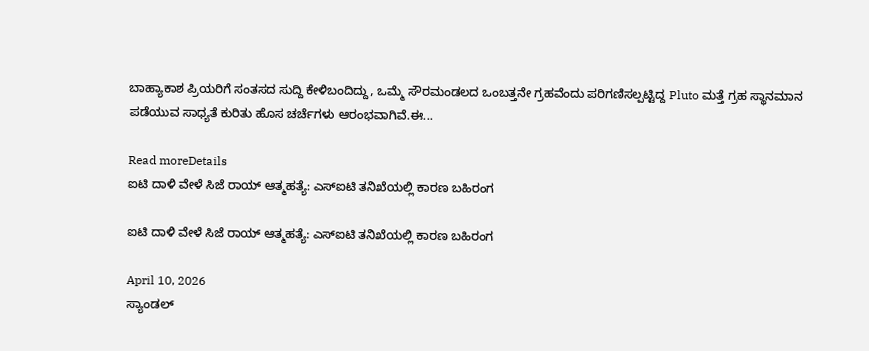ಬಾಹ್ಯಾಕಾಶ ಪ್ರಿಯರಿಗೆ ಸಂತಸದ ಸುದ್ದಿ ಕೇಳಿಬಂದಿದ್ದು, ಒಮ್ಮೆ ಸೌರಮಂಡಲದ ಒಂಬತ್ತನೇ ಗ್ರಹವೆಂದು ಪರಿಗಣಿಸಲ್ಪಟ್ಟಿದ್ದ Pluto ಮತ್ತೆ ಗ್ರಹ ಸ್ಥಾನಮಾನ ಪಡೆಯುವ ಸಾಧ್ಯತೆ ಕುರಿತು ಹೊಸ ಚರ್ಚೆಗಳು ಆರಂಭವಾಗಿವೆ.ಈ...

Read moreDetails
ಐಟಿ ದಾಳಿ ವೇಳೆ ಸಿಜೆ ರಾಯ್ ಆತ್ಮಹತ್ಯೆ: ಎಸ್‌ಐಟಿ ತನಿಖೆಯಲ್ಲಿ ಕಾರಣ ಬಹಿರಂಗ

ಐಟಿ ದಾಳಿ ವೇಳೆ ಸಿಜೆ ರಾಯ್ ಆತ್ಮಹತ್ಯೆ: ಎಸ್‌ಐಟಿ ತನಿಖೆಯಲ್ಲಿ ಕಾರಣ ಬಹಿರಂಗ

April 10, 2026
ಸ್ಯಾಂಡಲ್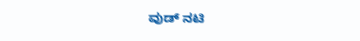ವುಡ್ ನಟಿ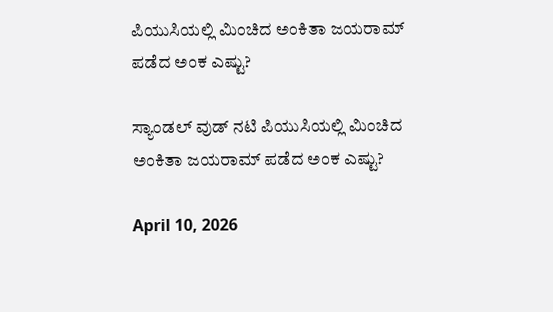ಪಿಯುಸಿಯಲ್ಲಿ ಮಿಂಚಿದ ಅಂಕಿತಾ ಜಯರಾಮ್ ಪಡೆದ ಅಂಕ ಎಷ್ಟು?

ಸ್ಯಾಂಡಲ್ ವುಡ್ ನಟಿ ಪಿಯುಸಿಯಲ್ಲಿ ಮಿಂಚಿದ ಅಂಕಿತಾ ಜಯರಾಮ್ ಪಡೆದ ಅಂಕ ಎಷ್ಟು?

April 10, 2026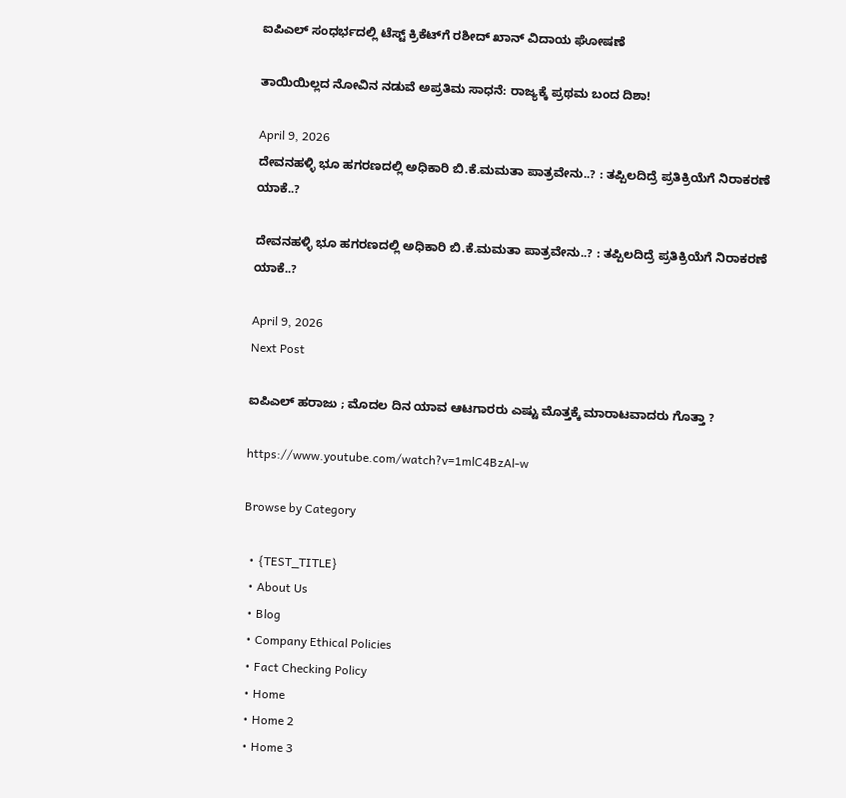ಐಪಿಎಲ್ ಸಂಧರ್ಭದಲ್ಲಿ ಟೆಸ್ಟ್ ಕ್ರಿಕೆಟ್‌ಗೆ ರಶೀದ್ ಖಾನ್ ವಿದಾಯ ಘೋಷಣೆ

ತಾಯಿಯಿಲ್ಲದ ನೋವಿನ ನಡುವೆ ಅಪ್ರತಿಮ ಸಾಧನೆ: ರಾಜ್ಯಕ್ಕೆ ಪ್ರಥಮ ಬಂದ ದಿಶಾ!

April 9, 2026
ದೇವನಹಳ್ಳಿ ಭೂ ಹಗರಣದಲ್ಲಿ ಅಧಿಕಾರಿ ಬಿ.ಕೆ.ಮಮತಾ ಪಾತ್ರವೇನು..? : ತಪ್ಪಿಲದಿದ್ರೆ ಪ್ರತಿಕ್ರಿಯೆಗೆ ನಿರಾಕರಣೆ ಯಾಕೆ..?

ದೇವನಹಳ್ಳಿ ಭೂ ಹಗರಣದಲ್ಲಿ ಅಧಿಕಾರಿ ಬಿ.ಕೆ.ಮಮತಾ ಪಾತ್ರವೇನು..? : ತಪ್ಪಿಲದಿದ್ರೆ ಪ್ರತಿಕ್ರಿಯೆಗೆ ನಿರಾಕರಣೆ ಯಾಕೆ..?

April 9, 2026
Next Post

ಐಪಿಎಲ್‌ ಹರಾಜು ; ಮೊದಲ ದಿನ ಯಾವ ಆಟಗಾರರು ಎಷ್ಟು ಮೊತ್ತಕ್ಕೆ ಮಾರಾಟವಾದರು ಗೊತ್ತಾ ?

https://www.youtube.com/watch?v=1mlC4BzAl-w

Browse by Category

  • {TEST_TITLE}
  • About Us
  • Blog
  • Company Ethical Policies
  • Fact Checking Policy
  • Home
  • Home 2
  • Home 3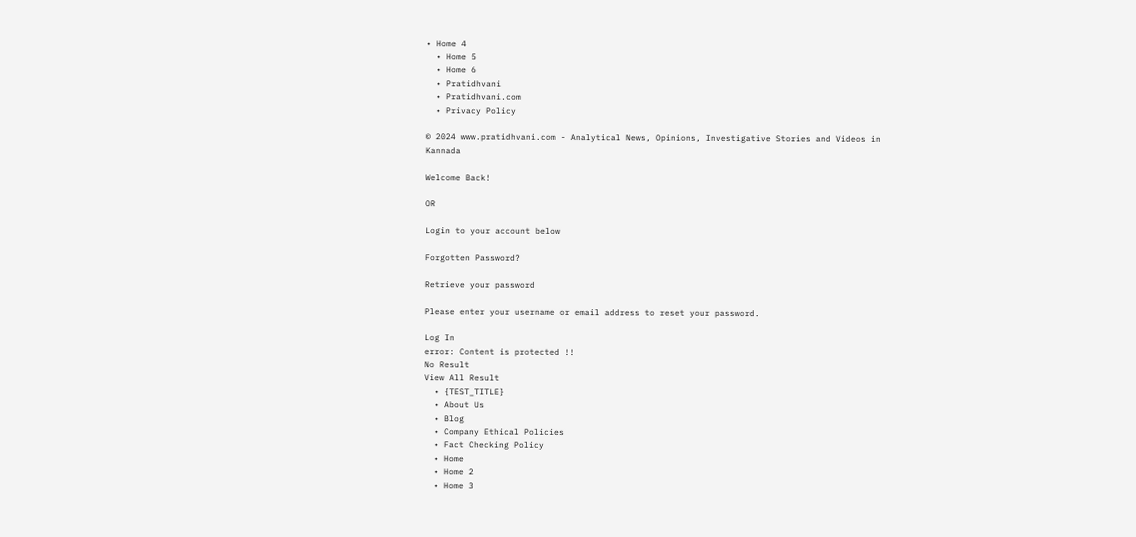• Home 4
  • Home 5
  • Home 6
  • Pratidhvani
  • Pratidhvani.com
  • Privacy Policy

© 2024 www.pratidhvani.com - Analytical News, Opinions, Investigative Stories and Videos in Kannada

Welcome Back!

OR

Login to your account below

Forgotten Password?

Retrieve your password

Please enter your username or email address to reset your password.

Log In
error: Content is protected !!
No Result
View All Result
  • {TEST_TITLE}
  • About Us
  • Blog
  • Company Ethical Policies
  • Fact Checking Policy
  • Home
  • Home 2
  • Home 3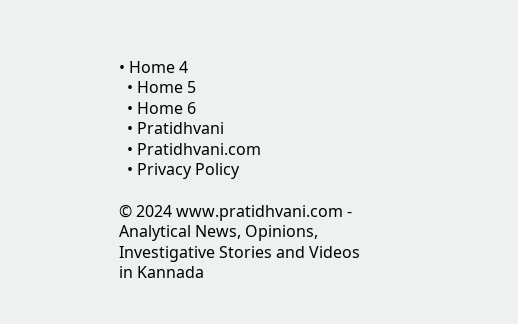• Home 4
  • Home 5
  • Home 6
  • Pratidhvani
  • Pratidhvani.com
  • Privacy Policy

© 2024 www.pratidhvani.com - Analytical News, Opinions, Investigative Stories and Videos in Kannada